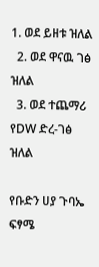1. ወደ ይዘቱ ዝለል
  2. ወደ ዋናዉ ገፅ ዝለል
  3. ወደ ተጨማሪ የDW ድረ-ገፅ ዝለል

የቡድን ሀያ ጉባኤ ፍፃሜ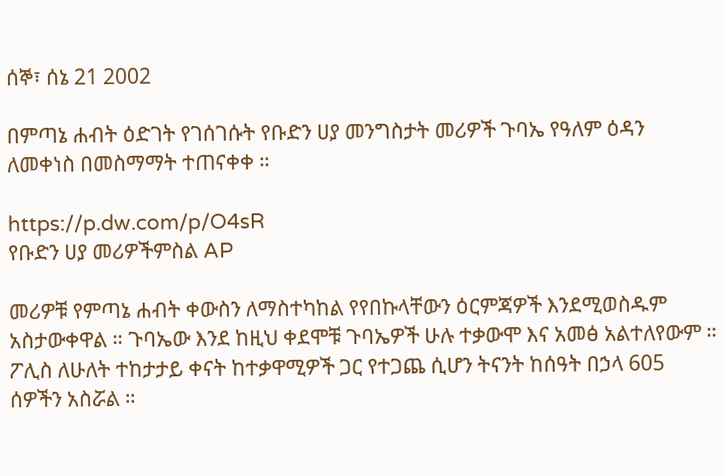ሰኞ፣ ሰኔ 21 2002

በምጣኔ ሐብት ዕድገት የገሰገሱት የቡድን ሀያ መንግስታት መሪዎች ጉባኤ የዓለም ዕዳን ለመቀነስ በመስማማት ተጠናቀቀ ።

https://p.dw.com/p/O4sR
የቡድን ሀያ መሪዎችምስል AP

መሪዎቹ የምጣኔ ሐብት ቀውስን ለማስተካከል የየበኩላቸውን ዕርምጃዎች እንደሚወስዱም አስታውቀዋል ። ጉባኤው እንደ ከዚህ ቀደሞቹ ጉባኤዎች ሁሉ ተቃውሞ እና አመፅ አልተለየውም ። ፖሊስ ለሁለት ተከታታይ ቀናት ከተቃዋሚዎች ጋር የተጋጨ ሲሆን ትናንት ከሰዓት በኃላ 605 ሰዎችን አስሯል ።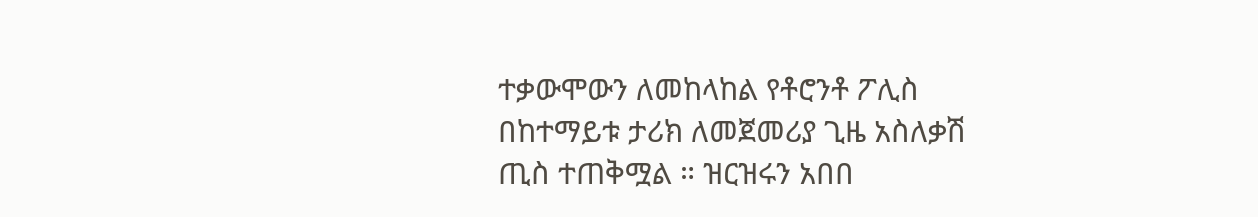ተቃውሞውን ለመከላከል የቶሮንቶ ፖሊስ በከተማይቱ ታሪክ ለመጀመሪያ ጊዜ አስለቃሽ ጢስ ተጠቅሟል ። ዝርዝሩን አበበ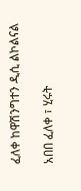ፈለቀ ከዋሽንግተን ዲሲ ልኮልናል

አበበ ፈለቀ ፣ ሂሩት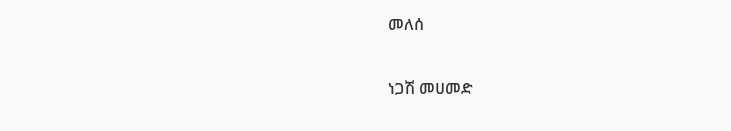መለሰ

ነጋሽ መሀመድ